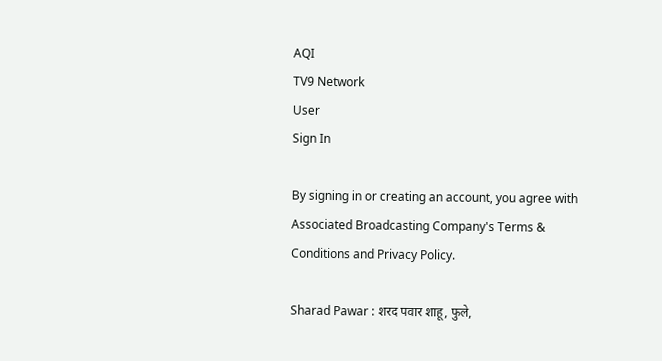AQI
TV9 Network
User
Sign In

By signing in or creating an account, you agree with Associated Broadcasting Company's Terms & Conditions and Privacy Policy.

Sharad Pawar : शरद पवार शाहू, फुले,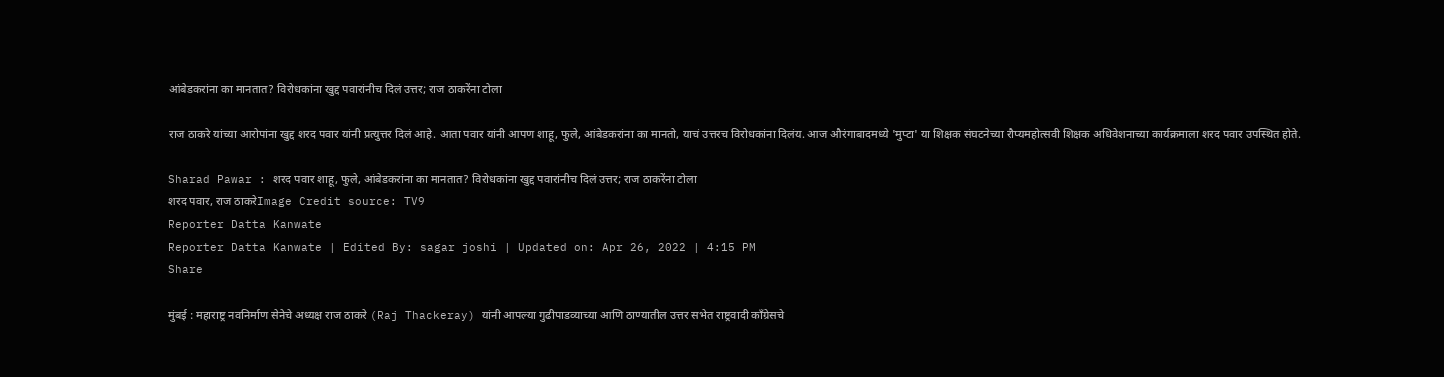आंबेडकरांना का मानतात? विरोधकांना खुद्द पवारांनीच दिलं उत्तर; राज ठाकरेंना टोला

राज ठाकरे यांच्या आरोपांना खुद्द शरद पवार यांनी प्रत्युत्तर दिलं आहे. आता पवार यांनी आपण शाहू, फुले, आंबेडकरांना का मानतो, याचं उत्तरच विरोधकांना दिलंय. आज औरंगाबादमध्ये 'मुप्टा' या शिक्षक संघटनेच्या रौप्यमहोत्सवी शिक्षक अधिवेशनाच्या कार्यक्रमाला शरद पवार उपस्थित होते.

Sharad Pawar : शरद पवार शाहू, फुले, आंबेडकरांना का मानतात? विरोधकांना खुद्द पवारांनीच दिलं उत्तर; राज ठाकरेंना टोला
शरद पवार, राज ठाकरेImage Credit source: TV9
Reporter Datta Kanwate
Reporter Datta Kanwate | Edited By: sagar joshi | Updated on: Apr 26, 2022 | 4:15 PM
Share

मुंबई : महाराष्ट्र नवनिर्माण सेनेचे अध्यक्ष राज ठाकरे (Raj Thackeray) यांनी आपल्या गुढीपाडव्याच्या आणि ठाण्यातील उत्तर सभेत राष्ट्रवादी काँग्रेसचे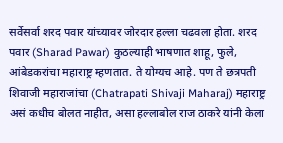सर्वेसर्वा शरद पवार यांच्यावर जोरदार हल्ला चढवला होता. शरद पवार (Sharad Pawar) कुठल्याही भाषणात शाहू, फुले, आंबेडकरांचा महाराष्ट्र म्हणतात. ते योग्यच आहे. पण ते छत्रपती शिवाजी महाराजांचा (Chatrapati Shivaji Maharaj) महाराष्ट्र असं कधीच बोलत नाहीत, असा हल्लाबोल राज ठाकरे यांनी केला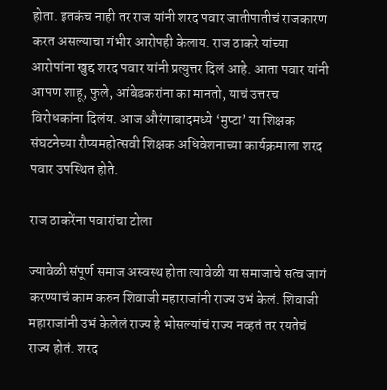होता. इतकंच नाही तर राज यांनी शरद पवार जातीपातीचं राजकारण करत असल्याचा गंभीर आरोपही केलाय. राज ठाकरे यांच्या आरोपांना खुद्द शरद पवार यांनी प्रत्युत्तर दिलं आहे. आता पवार यांनी आपण शाहू, फुले, आंबेडकरांना का मानतो, याचं उत्तरच विरोधकांना दिलंय. आज औरंगाबादमध्ये ‘मुप्टा’ या शिक्षक संघटनेच्या रौप्यमहोत्सवी शिक्षक अधिवेशनाच्या कार्यक्रमाला शरद पवार उपस्थित होते.

राज ठाकरेंना पवारांचा टोला

ज्यावेळी संपूर्ण समाज अस्वस्थ होता त्यावेळी या समाजाचे सत्व जागं करण्याचं काम करुन शिवाजी महाराजांनी राज्य उभं केलं. शिवाजी महाराजांनी उभं केलेलं राज्य हे भोसल्यांचं राज्य नव्हतं तर रयतेचं राज्य होतं. शरद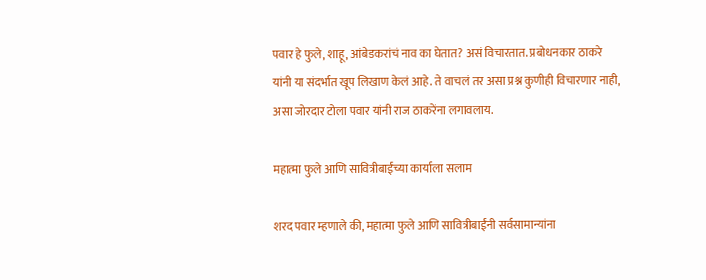पवार हे फुले, शाहू, आंबेडकरांचं नाव का घेतात? असं विचारतात. प्रबोधनकार ठाकरे यांनी या संदर्भात खूप लिखाण केलं आहे. ते वाचलं तर असा प्रश्न कुणीही विचारणार नाही, असा जोरदार टोला पवार यांनी राज ठाकरेंना लगावलाय.

महात्मा फुले आणि सावित्रीबाईंच्या कार्याला सलाम

शरद पवार म्हणाले की, महात्मा फुले आणि सावित्रीबाईंनी सर्वसामान्यांना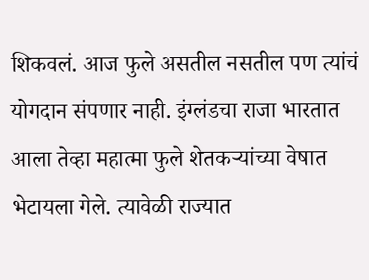शिकवलं. आज फुले असतील नसतील पण त्यांचं योगदान संपणार नाही. इंग्लंडचा राजा भारतात आला तेव्हा महात्मा फुले शेतकऱ्यांच्या वेषात भेटायला गेले. त्यावेळी राज्यात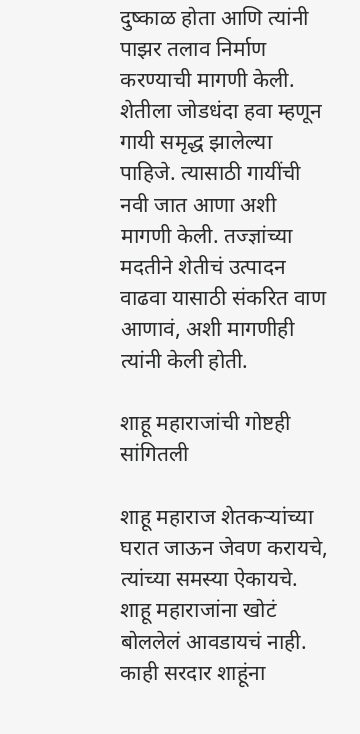दुष्काळ होता आणि त्यांनी पाझर तलाव निर्माण करण्याची मागणी केली. शेतीला जोडधंदा हवा म्हणून गायी समृद्ध झालेल्या पाहिजे. त्यासाठी गायींची नवी जात आणा अशी मागणी केली. तज्ज्ञांच्या मदतीने शेतीचं उत्पादन वाढवा यासाठी संकरित वाण आणावं, अशी मागणीही त्यांनी केली होती.

शाहू महाराजांची गोष्टही सांगितली

शाहू महाराज शेतकऱ्यांच्या घरात जाऊन जेवण करायचे, त्यांच्या समस्या ऐकायचे. शाहू महाराजांना खोटं बोललेलं आवडायचं नाही. काही सरदार शाहूंना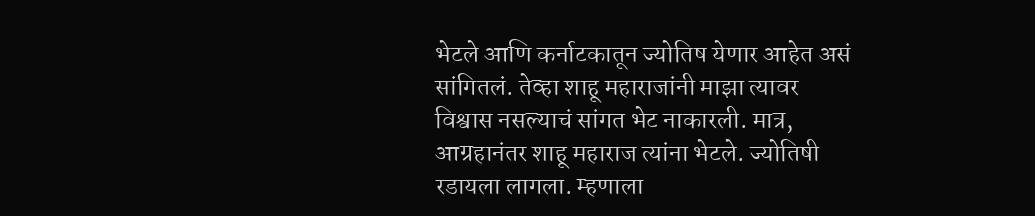भेटले आणि कर्नाटकातून ज्योतिष येणार आहेत असं सांगितलं. तेव्हा शाहू महाराजांनी माझा त्यावर विश्वास नसल्याचं सांगत भेट नाकारली. मात्र, आग्रहानंतर शाहू महाराज त्यांना भेटले. ज्योतिषी रडायला लागला. म्हणाला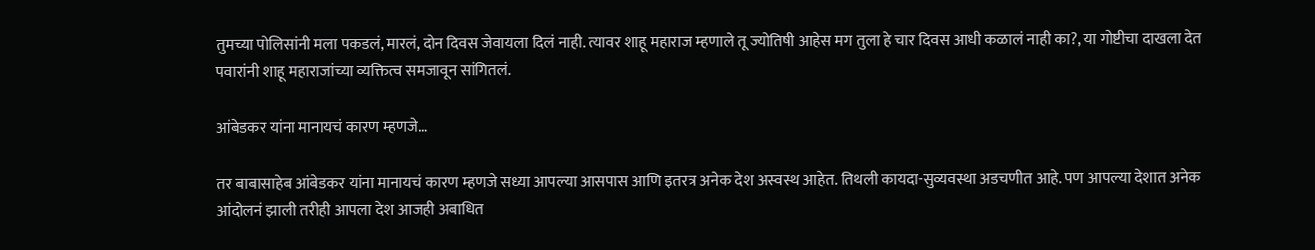तुमच्या पोलिसांनी मला पकडलं, मारलं, दोन दिवस जेवायला दिलं नाही. त्यावर शाहू महाराज म्हणाले तू ज्योतिषी आहेस मग तुला हे चार दिवस आधी कळालं नाही का?, या गोष्टीचा दाखला देत पवारांनी शाहू महाराजांच्या व्यक्तित्व समजावून सांगितलं.

आंबेडकर यांना मानायचं कारण म्हणजे…

तर बाबासाहेब आंबेडकर यांना मानायचं कारण म्हणजे सध्या आपल्या आसपास आणि इतरत्र अनेक देश अस्वस्थ आहेत. तिथली कायदा-सुव्यवस्था अडचणीत आहे. पण आपल्या देशात अनेक आंदोलनं झाली तरीही आपला देश आजही अबाधित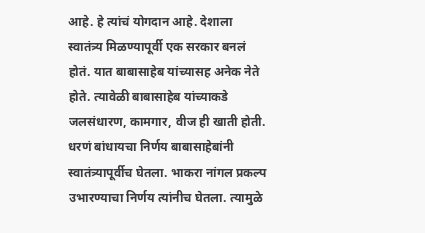आहे. हे त्यांचं योगदान आहे. देशाला स्वातंत्र्य मिळण्यापूर्वी एक सरकार बनलं होतं. यात बाबासाहेब यांच्यासह अनेक नेते होते. त्यावेळी बाबासाहेब यांच्याकडे जलसंधारण, कामगार, वीज ही खाती होती. धरणं बांधायचा निर्णय बाबासाहेबांनी स्वातंत्र्यापूर्वीच घेतला. भाकरा नांगल प्रकल्प उभारण्याचा निर्णय त्यांनीच घेतला. त्यामुळे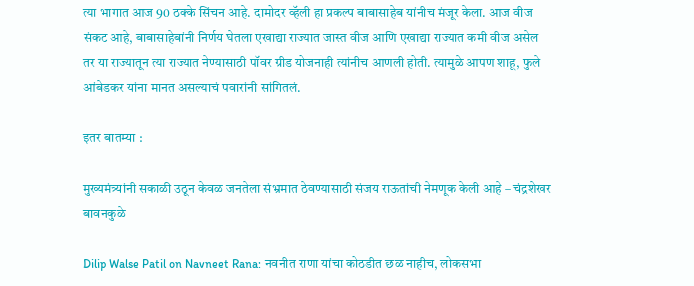त्या भागात आज 90 ठक्के सिंचन आहे. दामोदर व्हॅली हा प्रकल्प बाबासाहेब यांनीच मंजूर केला. आज वीज संकट आहे, बाबासाहेबांनी निर्णय घेतला एखाद्या राज्यात जास्त वीज आणि एखाद्या राज्यात कमी वीज असेल तर या राज्यातून त्या राज्यात नेण्यासाठी पॉवर ग्रीड योजनाही त्यांनीच आणली होती. त्यामुळे आपण शाहू, फुले आंबेडकर यांना मानत असल्याचं पवारांनी सांगितलं.

इतर बातम्या :

मुख्यमंत्र्यांनी सकाळी उठून केवळ जनतेला संभ्रमात ठेवण्यासाठी संजय राऊतांची नेमणूक केली आहे – चंद्रशेखर बावनकुळे

Dilip Walse Patil on Navneet Rana: नवनीत राणा यांचा कोठडीत छळ नाहीच, लोकसभा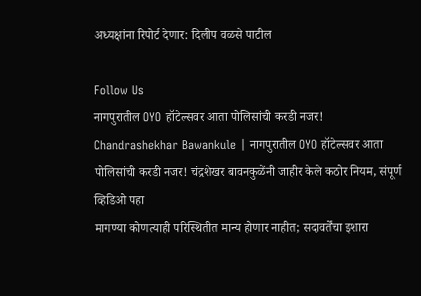अध्यक्षांना रिपोर्ट देणार: दिलीप वळसे पाटील

Follow Us
नागपुरातील OYO हॉटेल्सवर आता पोलिसांची करडी नजर!
Chandrashekhar Bawankule | नागपुरातील OYO हॉटेल्सवर आता पोलिसांची करडी नजर! चंद्रशेखर बावनकुळेंनी जाहीर केले कठोर नियम, संपूर्ण व्हिडिओ पहा
मागण्या कोणत्याही परिस्थितीत मान्य होणार नाहीत; सदावर्तेंचा इशारा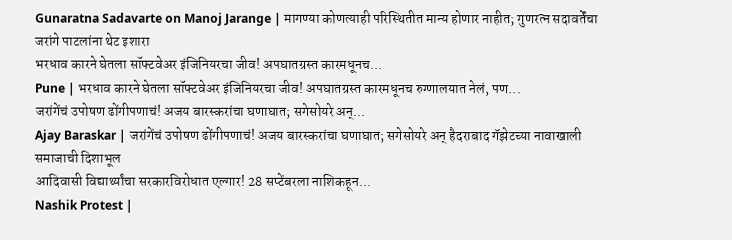Gunaratna Sadavarte on Manoj Jarange | मागण्या कोणत्याही परिस्थितीत मान्य होणार नाहीत; गुणरत्न सदावर्तेंचा जरांगे पाटलांना थेट इशारा
भरधाव कारने घेतला सॉफ्टवेअर इंजिनियरचा जीव! अपघातग्रस्त कारमधूनच...
Pune | भरधाव कारने घेतला सॉफ्टवेअर इंजिनियरचा जीव! अपघातग्रस्त कारमधूनच रुग्णालयात नेलं, पण...
जरांगेंचं उपोषण ढोंगीपणाचं! अजय बारस्करांचा घणाघात; सगेसोयरे अन्...
Ajay Baraskar | जरांगेंचं उपोषण ढोंगीपणाचं! अजय बारस्करांचा घणाघात; सगेसोयरे अन् हैदराबाद गॅझेटच्या नावाखाली समाजाची दिशाभूल
आदिवासी विद्यार्थ्यांचा सरकारविरोधात एल्गार! 28 सप्टेंबरला नाशिकहून...
Nashik Protest |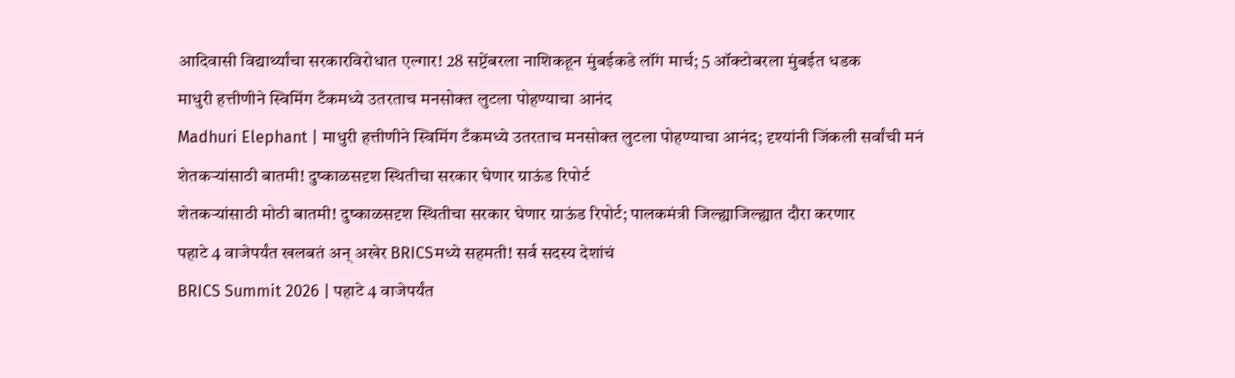आदिवासी विद्यार्थ्यांचा सरकारविरोधात एल्गार! 28 सप्टेंबरला नाशिकहून मुंबईकडे लॉंग मार्च; 5 ऑक्टोबरला मुंबईत धडक
माधुरी हत्तीणीने स्विमिंग टँकमध्ये उतरताच मनसोक्त लुटला पोहण्याचा आनंद
Madhuri Elephant | माधुरी हत्तीणीने स्विमिंग टँकमध्ये उतरताच मनसोक्त लुटला पोहण्याचा आनंद; दृश्यांनी जिंकली सर्वांची मनं
शेतकऱ्यांसाठी बातमी! दुष्काळसदृश स्थितीचा सरकार घेणार ग्राऊंड रिपोर्ट
शेतकऱ्यांसाठी मोठी बातमी! दुष्काळसदृश स्थितीचा सरकार घेणार ग्राऊंड रिपोर्ट; पालकमंत्री जिल्ह्याजिल्ह्यात दौरा करणार
पहाटे 4 वाजेपर्यंत खलबतं अन् अखेर BRICSमध्ये सहमती! सर्व सदस्य देशांचं
BRICS Summit 2026 | पहाटे 4 वाजेपर्यंत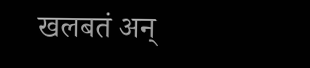खलबतं अन्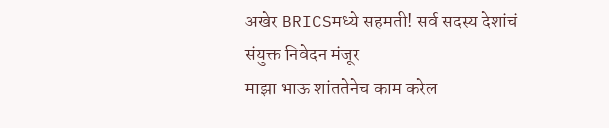अखेर BRICSमध्ये सहमती! सर्व सदस्य देशांचं संयुक्त निवेदन मंजूर
माझा भाऊ शांततेनेच काम करेल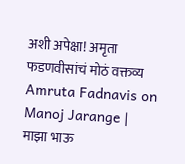अशी अपेक्षा! अमृता फडणवीसांचं मोठं वक्तव्य
Amruta Fadnavis on Manoj Jarange | माझा भाऊ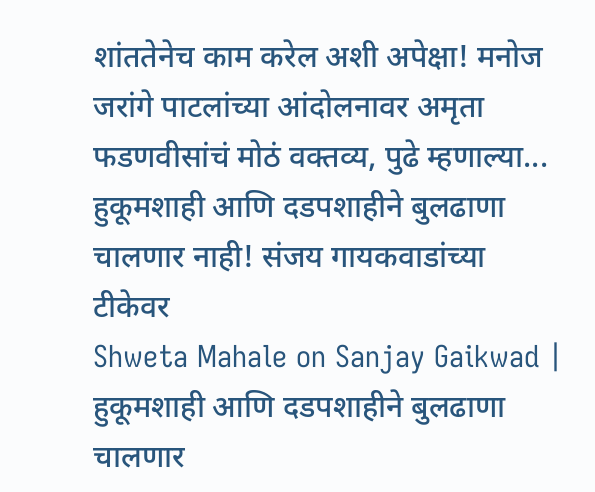शांततेनेच काम करेल अशी अपेक्षा! मनोज जरांगे पाटलांच्या आंदोलनावर अमृता फडणवीसांचं मोठं वक्तव्य, पुढे म्हणाल्या...
हुकूमशाही आणि दडपशाहीने बुलढाणा चालणार नाही! संजय गायकवाडांच्या टीकेवर
Shweta Mahale on Sanjay Gaikwad | हुकूमशाही आणि दडपशाहीने बुलढाणा चालणार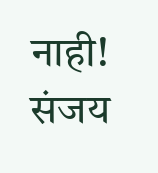नाही! संजय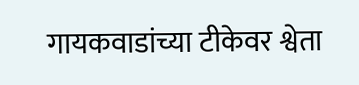गायकवाडांच्या टीकेवर श्वेता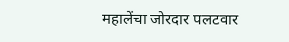महालेंचा जोरदार पलटवार